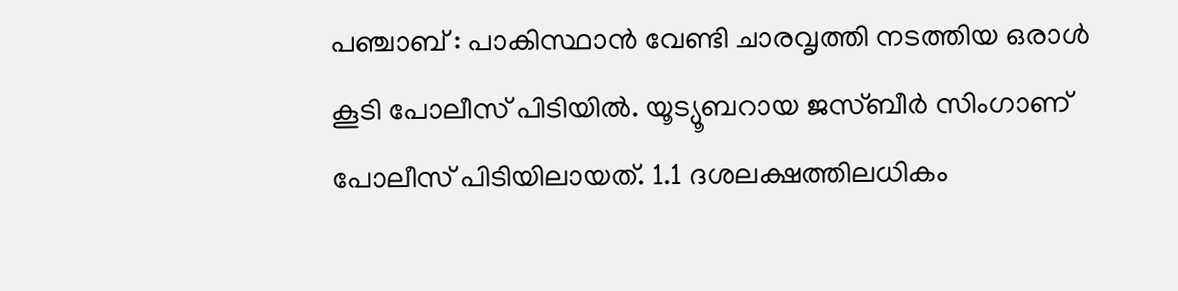പഞ്ചാബ് : പാകിസ്ഥാൻ വേണ്ടി ചാരവൃത്തി നടത്തിയ ഒരാൾ കൂടി പോലീസ് പിടിയിൽ. യൂട്യൂബറായ ജസ്ബീർ സിംഗാണ് പോലീസ് പിടിയിലായത്. 1.1 ദശലക്ഷത്തിലധികം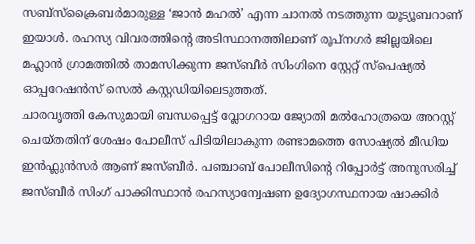സബ്സ്ക്രൈബർമാരുള്ള ‘ജാൻ മഹൽ’ എന്ന ചാനൽ നടത്തുന്ന യൂട്യൂബറാണ് ഇയാൾ. രഹസ്യ വിവരത്തിന്റെ അടിസ്ഥാനത്തിലാണ് രൂപ്നഗർ ജില്ലയിലെ മഹ്ലാൻ ഗ്രാമത്തിൽ താമസിക്കുന്ന ജസ്ബീർ സിംഗിനെ സ്റ്റേറ്റ് സ്പെഷ്യൽ ഓപ്പറേഷൻസ് സെൽ കസ്റ്റഡിയിലെടുത്തത്.
ചാരവൃത്തി കേസുമായി ബന്ധപ്പെട്ട് വ്ലോഗറായ ജ്യോതി മൽഹോത്രയെ അറസ്റ്റ് ചെയ്തതിന് ശേഷം പോലീസ് പിടിയിലാകുന്ന രണ്ടാമത്തെ സോഷ്യൽ മീഡിയ ഇൻഫ്ലുൻസർ ആണ് ജസ്ബീർ. പഞ്ചാബ് പോലീസിന്റെ റിപ്പോർട്ട് അനുസരിച്ച് ജസ്ബീർ സിംഗ് പാക്കിസ്ഥാൻ രഹസ്യാന്വേഷണ ഉദ്യോഗസ്ഥനായ ഷാക്കിർ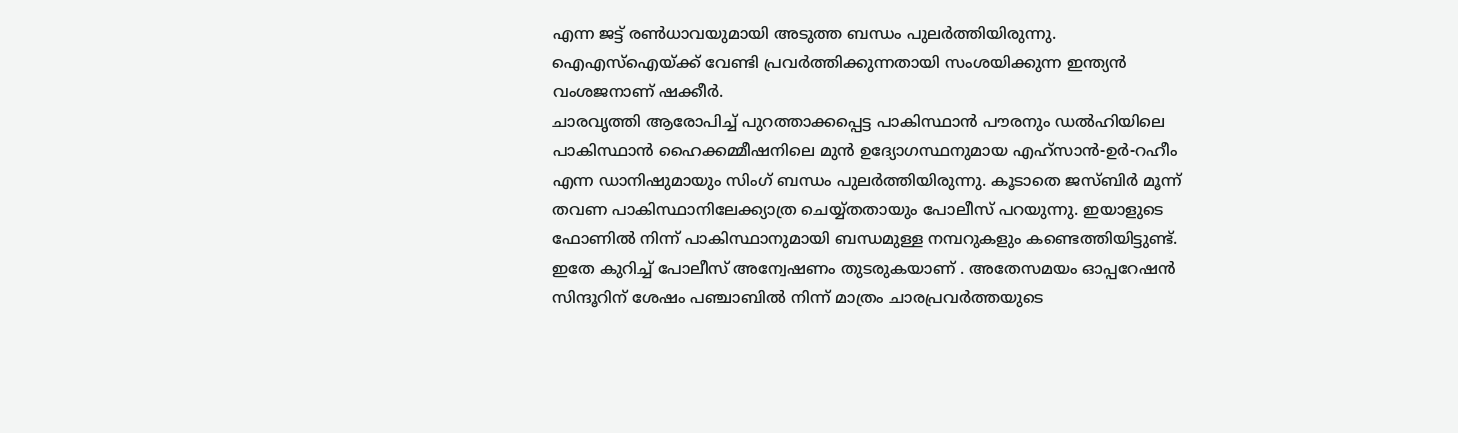എന്ന ജട്ട് രൺധാവയുമായി അടുത്ത ബന്ധം പുലർത്തിയിരുന്നു. ഐഎസ്ഐയ്ക്ക് വേണ്ടി പ്രവർത്തിക്കുന്നതായി സംശയിക്കുന്ന ഇന്ത്യൻ വംശജനാണ് ഷക്കീർ.
ചാരവൃത്തി ആരോപിച്ച് പുറത്താക്കപ്പെട്ട പാകിസ്ഥാൻ പൗരനും ഡൽഹിയിലെ പാകിസ്ഥാൻ ഹൈക്കമ്മീഷനിലെ മുൻ ഉദ്യോഗസ്ഥനുമായ എഹ്സാൻ-ഉർ-റഹീം എന്ന ഡാനിഷുമായും സിംഗ് ബന്ധം പുലർത്തിയിരുന്നു. കൂടാതെ ജസ്ബിർ മൂന്ന് തവണ പാകിസ്ഥാനിലേക്ക്യാത്ര ചെയ്യ്തതായും പോലീസ് പറയുന്നു. ഇയാളുടെ ഫോണിൽ നിന്ന് പാകിസ്ഥാനുമായി ബന്ധമുള്ള നമ്പറുകളും കണ്ടെത്തിയിട്ടുണ്ട്. ഇതേ കുറിച്ച് പോലീസ് അന്വേഷണം തുടരുകയാണ് . അതേസമയം ഓപ്പറേഷൻ സിന്ദൂറിന് ശേഷം പഞ്ചാബിൽ നിന്ന് മാത്രം ചാരപ്രവർത്തയുടെ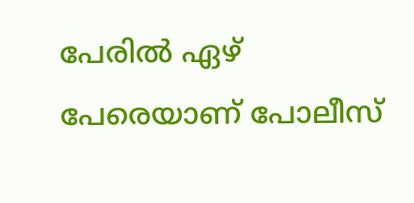പേരിൽ ഏഴ് പേരെയാണ് പോലീസ്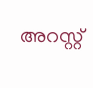അറസ്റ്റ്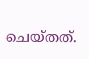ചെയ്തത്.